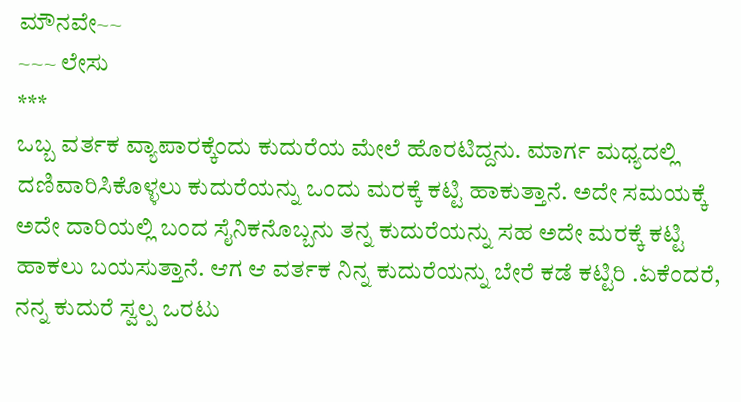ಮೌನವೇ~~
~~~ ಲೇಸು
***
ಒಬ್ಬ ವರ್ತಕ ವ್ಯಾಪಾರಕ್ಕೆಂದು ಕುದುರೆಯ ಮೇಲೆ ಹೊರಟಿದ್ದನು. ಮಾರ್ಗ ಮಧ್ಯದಲ್ಲಿ ದಣಿವಾರಿಸಿಕೊಳ್ಳಲು ಕುದುರೆಯನ್ನು ಒಂದು ಮರಕ್ಕೆ ಕಟ್ಟಿ ಹಾಕುತ್ತಾನೆ. ಅದೇ ಸಮಯಕ್ಕೆ ಅದೇ ದಾರಿಯಲ್ಲಿ ಬಂದ ಸೈನಿಕನೊಬ್ಬನು ತನ್ನ ಕುದುರೆಯನ್ನು ಸಹ ಅದೇ ಮರಕ್ಕೆ ಕಟ್ಟಿ ಹಾಕಲು ಬಯಸುತ್ತಾನೆ. ಆಗ ಆ ವರ್ತಕ ನಿನ್ನ ಕುದುರೆಯನ್ನು ಬೇರೆ ಕಡೆ ಕಟ್ಟಿರಿ .ಏಕೆಂದರೆ, ನನ್ನ ಕುದುರೆ ಸ್ವಲ್ಪ ಒರಟು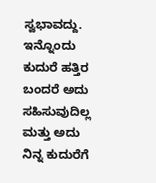ಸ್ವಭಾವದ್ದು. ಇನ್ನೊಂದು ಕುದುರೆ ಹತ್ತಿರ ಬಂದರೆ ಅದು ಸಹಿಸುವುದಿಲ್ಲ ಮತ್ತು ಅದು ನಿನ್ನ ಕುದುರೆಗೆ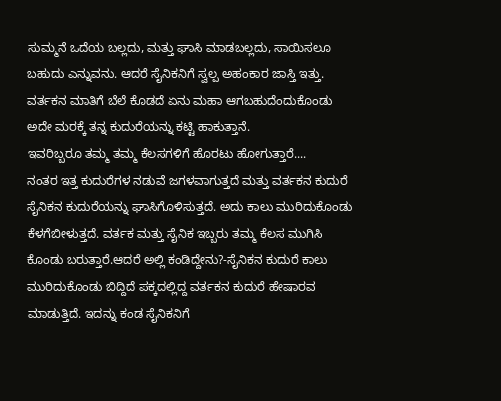ಸುಮ್ಮನೆ ಒದೆಯ ಬಲ್ಲದು, ಮತ್ತು ಘಾಸಿ ಮಾಡಬಲ್ಲದು, ಸಾಯಿಸಲೂ ಬಹುದು ಎನ್ನುವನು. ಆದರೆ ಸೈನಿಕನಿಗೆ ಸ್ವಲ್ಪ ಅಹಂಕಾರ ಜಾಸ್ತಿ ಇತ್ತು. ವರ್ತಕನ ಮಾತಿಗೆ ಬೆಲೆ ಕೊಡದೆ ಏನು ಮಹಾ ಆಗಬಹುದೆಂದುಕೊಂಡು ಅದೇ ಮರಕ್ಕೆ ತನ್ನ ಕುದುರೆಯನ್ನು ಕಟ್ಟಿ ಹಾಕುತ್ತಾನೆ.
ಇವರಿಬ್ಬರೂ ತಮ್ಮ ತಮ್ಮ ಕೆಲಸಗಳಿಗೆ ಹೊರಟು ಹೋಗುತ್ತಾರೆ....
ನಂತರ ಇತ್ತ ಕುದುರೆಗಳ ನಡುವೆ ಜಗಳವಾಗುತ್ತದೆ ಮತ್ತು ವರ್ತಕನ ಕುದುರೆ ಸೈನಿಕನ ಕುದುರೆಯನ್ನು ಘಾಸಿಗೊಳಿಸುತ್ತದೆ. ಅದು ಕಾಲು ಮುರಿದುಕೊಂಡು ಕೆಳಗೆಬೀಳುತ್ತದೆ. ವರ್ತಕ ಮತ್ತು ಸೈನಿಕ ಇಬ್ಬರು ತಮ್ಮ ಕೆಲಸ ಮುಗಿಸಿ ಕೊಂಡು ಬರುತ್ತಾರೆ.ಆದರೆ ಅಲ್ಲಿ ಕಂಡಿದ್ದೇನು?-ಸೈನಿಕನ ಕುದುರೆ ಕಾಲು ಮುರಿದುಕೊಂಡು ಬಿದ್ದಿದೆ ಪಕ್ಕದಲ್ಲಿದ್ದ ವರ್ತಕನ ಕುದುರೆ ಹೇಷಾರವ ಮಾಡುತ್ತಿದೆ. ಇದನ್ನು ಕಂಡ ಸೈನಿಕನಿಗೆ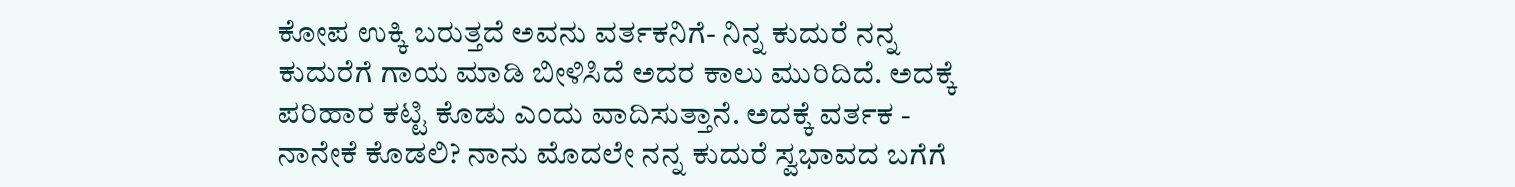ಕೋಪ ಉಕ್ಕಿ ಬರುತ್ತದೆ ಅವನು ವರ್ತಕನಿಗೆ- ನಿನ್ನ ಕುದುರೆ ನನ್ನ ಕುದುರೆಗೆ ಗಾಯ ಮಾಡಿ ಬೀಳಿಸಿದೆ ಅದರ ಕಾಲು ಮುರಿದಿದೆ. ಅದಕ್ಕೆ ಪರಿಹಾರ ಕಟ್ಟಿ ಕೊಡು ಎಂದು ವಾದಿಸುತ್ತಾನೆ. ಅದಕ್ಕೆ ವರ್ತಕ - ನಾನೇಕೆ ಕೊಡಲಿ? ನಾನು ಮೊದಲೇ ನನ್ನ ಕುದುರೆ ಸ್ವಭಾವದ ಬಗೆಗೆ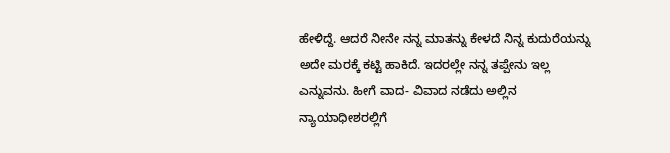ಹೇಳಿದ್ದೆ. ಆದರೆ ನೀನೇ ನನ್ನ ಮಾತನ್ನು ಕೇಳದೆ ನಿನ್ನ ಕುದುರೆಯನ್ನು ಅದೇ ಮರಕ್ಕೆ ಕಟ್ಟಿ ಹಾಕಿದೆ. ಇದರಲ್ಲೇ ನನ್ನ ತಪ್ಪೇನು ಇಲ್ಲ ಎನ್ನುವನು. ಹೀಗೆ ವಾದ- ವಿವಾದ ನಡೆದು ಅಲ್ಲಿನ ನ್ಯಾಯಾಧೀಶರಲ್ಲಿಗೆ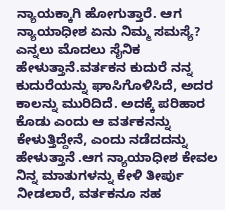ನ್ಯಾಯಕ್ಕಾಗಿ ಹೋಗುತ್ತಾರೆ. ಆಗ ನ್ಯಾಯಾಧೀಶ ಏನು ನಿಮ್ಮ ಸಮಸ್ಯೆ? ಎನ್ನಲು ಮೊದಲು ಸೈನಿಕ ಹೇಳುತ್ತಾನೆ.ವರ್ತಕನ ಕುದುರೆ ನನ್ನ ಕುದುರೆಯನ್ನು ಘಾಸಿಗೊಳಿಸಿದೆ, ಅದರ ಕಾಲನ್ನು ಮುರಿದಿದೆ. ಅದಕ್ಕೆ ಪರಿಹಾರ ಕೊಡು ಎಂದು ಆ ವರ್ತಕನನ್ನು ಕೇಳುತ್ತಿದ್ದೇನೆ, ಎಂದು ನಡೆದದನ್ನು ಹೇಳುತ್ತಾನೆ .ಆಗ ನ್ಯಾಯಾಧೀಶ ಕೇವಲ ನಿನ್ನ ಮಾತುಗಳನ್ನು ಕೇಳಿ ತೀರ್ಪು ನೀಡಲಾರೆ, ವರ್ತಕನೂ ಸಹ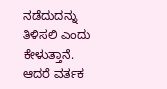ನಡೆದುದನ್ನು ತಿಳಿಸಲಿ ಎಂದು ಕೇಳುತ್ತಾನೆ. ಆದರೆ ವರ್ತಕ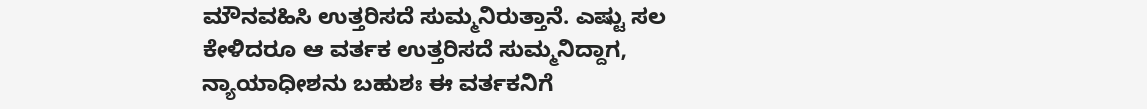ಮೌನವಹಿಸಿ ಉತ್ತರಿಸದೆ ಸುಮ್ಮನಿರುತ್ತಾನೆ. ಎಷ್ಟು ಸಲ ಕೇಳಿದರೂ ಆ ವರ್ತಕ ಉತ್ತರಿಸದೆ ಸುಮ್ಮನಿದ್ದಾಗ, ನ್ಯಾಯಾಧೀಶನು ಬಹುಶಃ ಈ ವರ್ತಕನಿಗೆ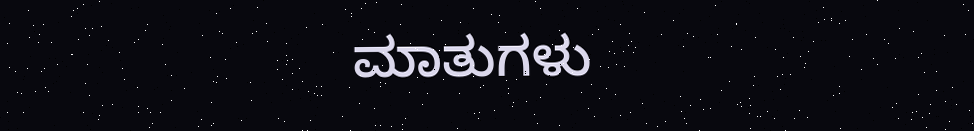ಮಾತುಗಳು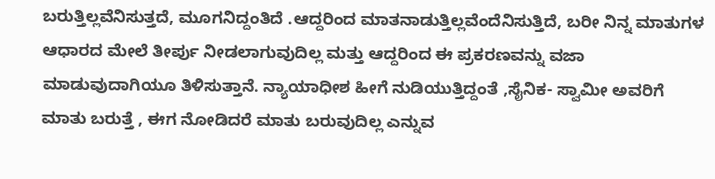ಬರುತ್ತಿಲ್ಲವೆನಿಸುತ್ತದೆ, ಮೂಗನಿದ್ದಂತಿದೆ .ಆದ್ದರಿಂದ ಮಾತನಾಡುತ್ತಿಲ್ಲವೆಂದೆನಿಸುತ್ತಿದೆ, ಬರೀ ನಿನ್ನ ಮಾತುಗಳ ಆಧಾರದ ಮೇಲೆ ತೀರ್ಪು ನೀಡಲಾಗುವುದಿಲ್ಲ ಮತ್ತು ಆದ್ದರಿಂದ ಈ ಪ್ರಕರಣವನ್ನು ವಜಾ ಮಾಡುವುದಾಗಿಯೂ ತಿಳಿಸುತ್ತಾನೆ. ನ್ಯಾಯಾಧೀಶ ಹೀಗೆ ನುಡಿಯುತ್ತಿದ್ದಂತೆ ,ಸೈನಿಕ- ಸ್ವಾಮೀ ಅವರಿಗೆ ಮಾತು ಬರುತ್ತೆ , ಈಗ ನೋಡಿದರೆ ಮಾತು ಬರುವುದಿಲ್ಲ ಎನ್ನುವ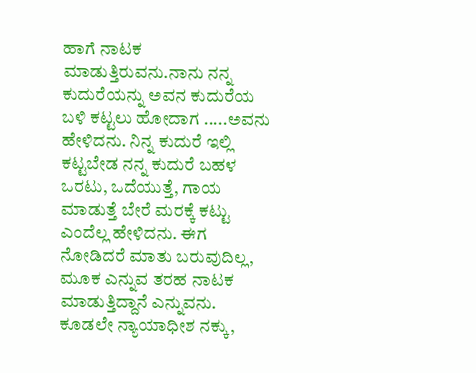ಹಾಗೆ ನಾಟಕ ಮಾಡುತ್ತಿರುವನು.ನಾನು ನನ್ನ ಕುದುರೆಯನ್ನು ಅವನ ಕುದುರೆಯ ಬಳಿ ಕಟ್ಟಲು ಹೋದಾಗ .....ಅವನು ಹೇಳಿದನು. ನಿನ್ನ ಕುದುರೆ ಇಲ್ಲಿ ಕಟ್ಟಬೇಡ ನನ್ನ ಕುದುರೆ ಬಹಳ ಒರಟು, ಒದೆಯುತ್ತೆ, ಗಾಯ ಮಾಡುತ್ತೆ ಬೇರೆ ಮರಕ್ಕೆ ಕಟ್ಟು ಎಂದೆಲ್ಲ ಹೇಳಿದನು. ಈಗ ನೋಡಿದರೆ ಮಾತು ಬರುವುದಿಲ್ಲ, ಮೂಕ ಎನ್ನುವ ತರಹ ನಾಟಕ ಮಾಡುತ್ತಿದ್ದಾನೆ ಎನ್ನುವನು. ಕೂಡಲೇ ನ್ಯಾಯಾಧೀಶ ನಕ್ಕು,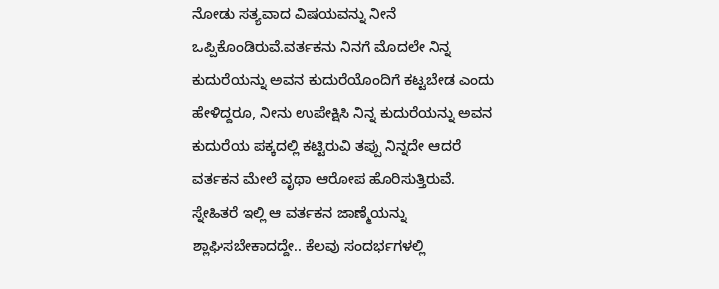ನೋಡು ಸತ್ಯವಾದ ವಿಷಯವನ್ನು ನೀನೆ ಒಪ್ಪಿಕೊಂಡಿರುವೆ.ವರ್ತಕನು ನಿನಗೆ ಮೊದಲೇ ನಿನ್ನ ಕುದುರೆಯನ್ನು ಅವನ ಕುದುರೆಯೊಂದಿಗೆ ಕಟ್ಟಬೇಡ ಎಂದು ಹೇಳಿದ್ದರೂ, ನೀನು ಉಪೇಕ್ಷಿಸಿ ನಿನ್ನ ಕುದುರೆಯನ್ನು ಅವನ ಕುದುರೆಯ ಪಕ್ಕದಲ್ಲಿ ಕಟ್ಟಿರುವಿ ತಪ್ಪು ನಿನ್ನದೇ ಆದರೆ ವರ್ತಕನ ಮೇಲೆ ವೃಥಾ ಆರೋಪ ಹೊರಿಸುತ್ತಿರುವೆ.
ಸ್ನೇಹಿತರೆ ಇಲ್ಲಿ ಆ ವರ್ತಕನ ಜಾಣ್ಮೆಯನ್ನು ಶ್ಲಾಘಿಸಬೇಕಾದದ್ದೇ.. ಕೆಲವು ಸಂದರ್ಭಗಳಲ್ಲಿ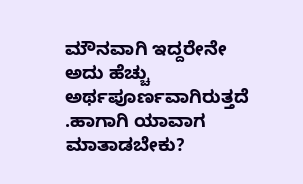ಮೌನವಾಗಿ ಇದ್ದರೇನೇ ಅದು ಹೆಚ್ಚು ಅರ್ಥಪೂರ್ಣವಾಗಿರುತ್ತದೆ .ಹಾಗಾಗಿ ಯಾವಾಗ ಮಾತಾಡಬೇಕು?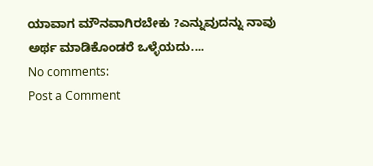ಯಾವಾಗ ಮೌನವಾಗಿರಬೇಕು ?ಎನ್ನುವುದನ್ನು ನಾವು ಅರ್ಥ ಮಾಡಿಕೊಂಡರೆ ಒಳ್ಳೆಯದು....
No comments:
Post a Comment